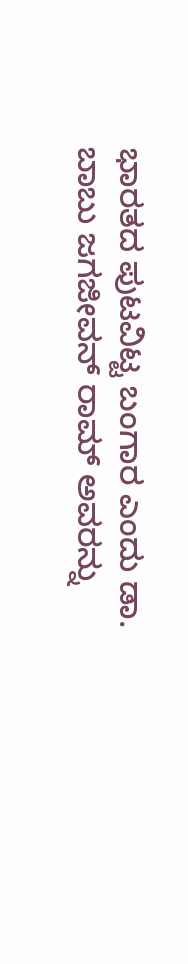ಭಾರತದ ಪುಟವಿಟ್ಟ ಬಂಗಾರ ಎಂದು ಡಾ. ಬಾಬು ಜಗಜೀವನ್ ರಾಮ್ ಅವರನ್ನು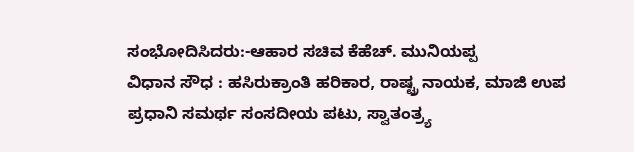ಸಂಭೋದಿಸಿದರು:-ಆಹಾರ ಸಚಿವ ಕೆಹೆಚ್. ಮುನಿಯಪ್ಪ
ವಿಧಾನ ಸೌಧ : ಹಸಿರುಕ್ರಾಂತಿ ಹರಿಕಾರ, ರಾಷ್ಟ್ರ ನಾಯಕ, ಮಾಜಿ ಉಪ ಪ್ರಧಾನಿ ಸಮರ್ಥ ಸಂಸದೀಯ ಪಟು, ಸ್ವಾತಂತ್ರ್ಯ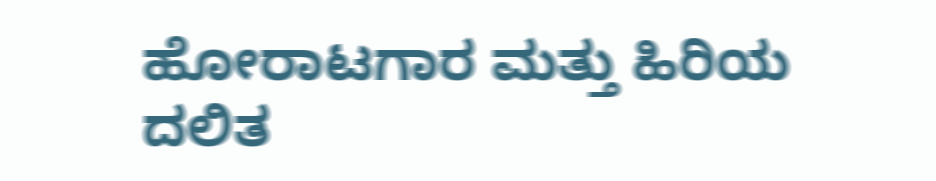ಹೋರಾಟಗಾರ ಮತ್ತು ಹಿರಿಯ ದಲಿತ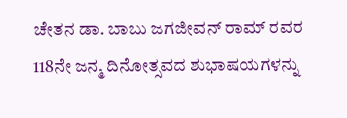ಚೇತನ ಡಾ. ಬಾಬು ಜಗಜೀವನ್ ರಾಮ್ ರವರ 118ನೇ ಜನ್ಮ ದಿನೋತ್ಸವದ ಶುಭಾಷಯಗಳನ್ನು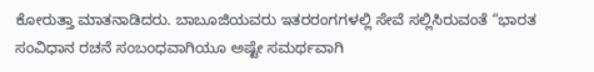ಕೋರುತ್ತಾ ಮಾತನಾಡಿದರು. ಬಾಬೂಜಿಯವರು ಇತರರಂಗಗಳಲ್ಲಿ ಸೇವೆ ಸಲ್ಲಿಸಿರುವಂತೆ “ಭಾರತ ಸಂವಿಧಾನ ರಚನೆ ಸಂಬಂಧವಾಗಿಯೂ ಅಷ್ಟೇ ಸಮರ್ಥವಾಗಿ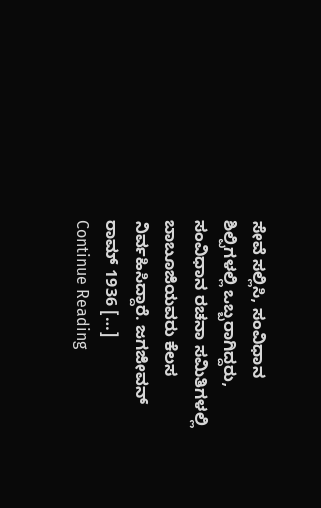ಸೇವೆ ಸಲ್ಲಿಸಿ, ಸಂವಿಧಾನ ಶಿಲ್ಪಿಗಳಲ್ಲಿ ಒಬ್ಬರಾಗಿದ್ದರು, ಸಂವಿಧಾನ ರಚನಾ ಸಮಿತಿಗಳಲ್ಲಿ ಬಾಬೂಜಿಯವರು ಕೆಲಸ ನಿರ್ವಹಿಸಿದ್ದಾರೆ. ಜಗಜೀವನ್ ರಾಮ್ 1936 […]
Continue Reading